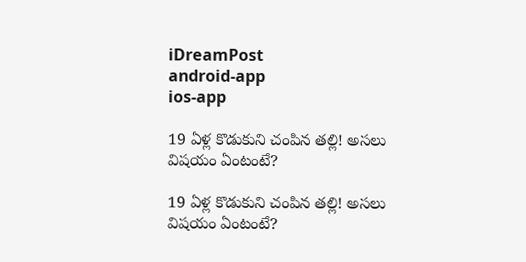iDreamPost
android-app
ios-app

19 ఏళ్ల కొడుకుని చంపిన తల్లి! అసలు విషయం ఏంటంటే?

19 ఏళ్ల కొడుకుని చంపిన తల్లి! అసలు విషయం ఏంటంటే?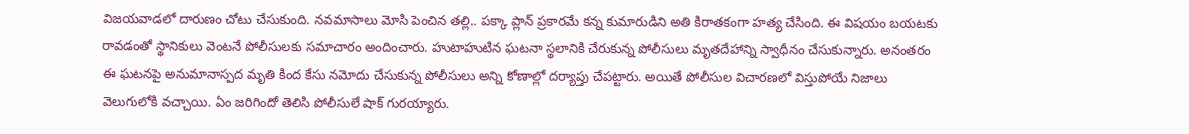విజయవాడలో దారుణం చోటు చేసుకుంది. నవమాసాలు మోసి పెంచిన తల్లి.. పక్కా ప్లాన్ ప్రకారమే కన్న కుమారుడిని అతి కిరాతకంగా హత్య చేసింది. ఈ విషయం బయటకు రావడంతో స్థానికులు వెంటనే పోలీసులకు సమాచారం అందించారు. హుటాహుటిన ఘటనా స్థలానికి చేరుకున్న పోలీసులు మృతదేహాన్ని స్వాధీనం చేసుకున్నారు. అనంతరం ఈ ఘటనపై అనుమానాస్పద మృతి కింద కేసు నమోదు చేసుకున్న పోలీసులు అన్ని కోణాల్లో దర్యాప్తు చేపట్టారు. అయితే పోలీసుల విచారణలో విస్తుపోయే నిజాలు వెలుగులోకి వచ్చాయి. ఏం జరిగిందో తెలిసి పోలీసులే షాక్ గురయ్యారు.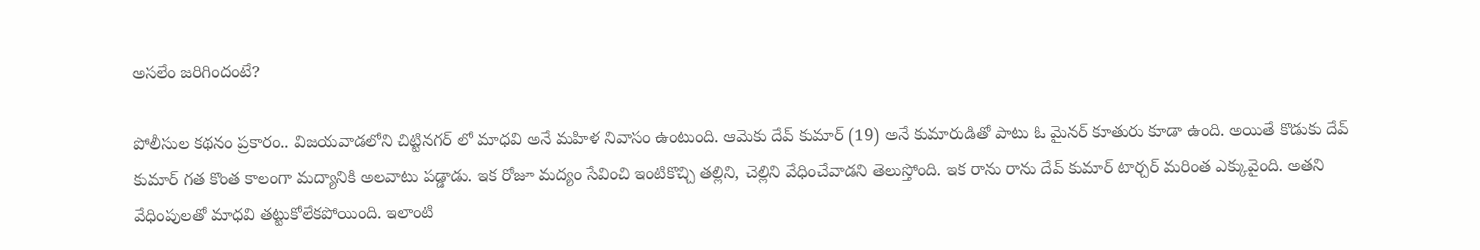అసలేం జరిగిందంటే?

పోలీసుల కథనం ప్రకారం.. విజయవాడలోని చిట్టినగర్ లో మాధవి అనే మహిళ నివాసం ఉంటుంది. ఆమెకు దేవ్ కుమార్ (19) అనే కుమారుడితో పాటు ఓ మైనర్ కూతురు కూడా ఉంది. అయితే కొడుకు దేవ్ కుమార్ గత కొంత కాలంగా మద్యానికి అలవాటు పడ్డాడు. ఇక రోజూ మద్యం సేవించి ఇంటికొచ్చి తల్లిని, చెల్లిని వేధించేవాడని తెలుస్తోంది. ఇక రాను రాను దేవ్ కుమార్ టార్చర్ మరింత ఎక్కువైంది. అతని వేధింపులతో మాధవి తట్టుకోలేకపోయింది. ఇలాంటి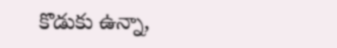కొడుకు ఉన్నా,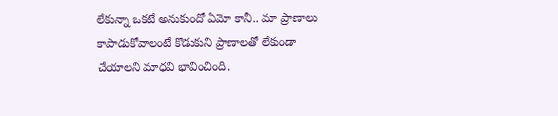లేకున్నా ఒకటే అనుకుందో ఏమో కానీ.. మా ప్రాణాలు కాపాడుకోవాలంటే కొడుకుని ప్రాణాలతో లేకుండా చేయాలని మాధవి భావించింది.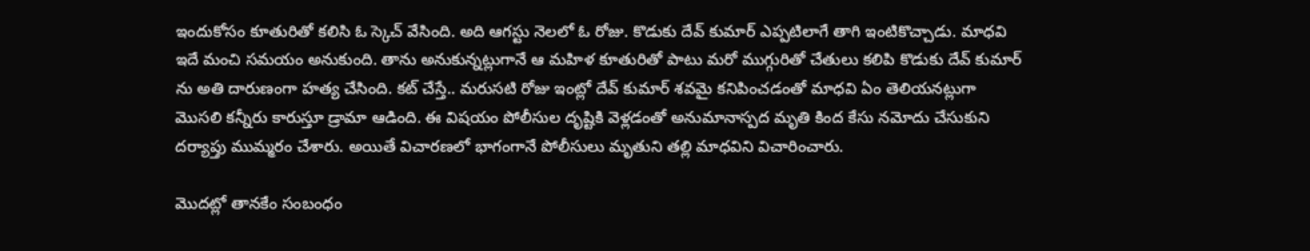ఇందుకోసం కూతురితో కలిసి ఓ స్కెచ్ వేసింది. అది ఆగస్టు నెలలో ఓ రోజు. కొడుకు దేవ్ కుమార్ ఎప్పటిలాగే తాగి ఇంటికొచ్చాడు. మాధవి ఇదే మంచి సమయం అనుకుంది. తాను అనుకున్నట్లుగానే ఆ మహిళ కూతురితో పాటు మరో ముగ్గురితో చేతులు కలిపి కొడుకు దేవ్ కుమార్ ను అతి దారుణంగా హత్య చేసింది. కట్ చేస్తే.. మరుసటి రోజు ఇంట్లో దేవ్ కుమార్ శవమై కనిపించడంతో మాధవి ఏం తెలియనట్లుగా మొసలి కన్నీరు కారుస్తూ డ్రామా ఆడింది. ఈ విషయం పోలీసుల దృష్టికి వెళ్లడంతో అనుమానాస్పద మృతి కింద కేసు నమోదు చేసుకుని దర్యాప్తు ముమ్మరం చేశారు. అయితే విచారణలో భాగంగానే పోలీసులు మృతుని తల్లి మాధవిని విచారించారు.

మొదట్లో తానకేం సంబంధం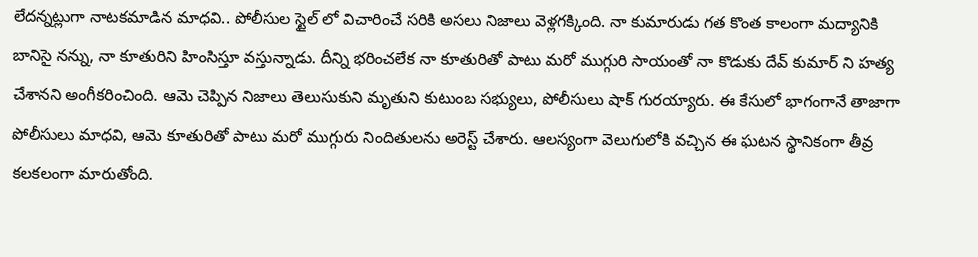లేదన్నట్లుగా నాటకమాడిన మాధవి.. పోలీసుల స్టైల్ లో విచారించే సరికి అసలు నిజాలు వెళ్లగక్కింది. నా కుమారుడు గత కొంత కాలంగా మద్యానికి బానిసై నన్ను, నా కూతురిని హింసిస్తూ వస్తున్నాడు. దీన్ని భరించలేక నా కూతురితో పాటు మరో ముగ్గురి సాయంతో నా కొడుకు దేవ్ కుమార్ ని హత్య చేశానని అంగీకరించింది. ఆమె చెప్పిన నిజాలు తెలుసుకుని మృతుని కుటుంబ సభ్యులు, పోలీసులు షాక్ గురయ్యారు. ఈ కేసులో భాగంగానే తాజాగా పోలీసులు మాధవి, ఆమె కూతురితో పాటు మరో ముగ్గురు నిందితులను అరెస్ట్ చేశారు. ఆలస్యంగా వెలుగులోకి వచ్చిన ఈ ఘటన స్థానికంగా తీవ్ర కలకలంగా మారుతోంది.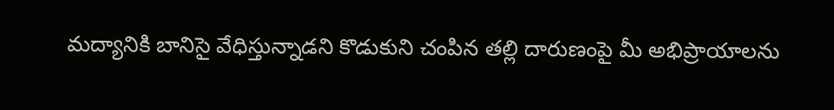మద్యానికి బానిసై వేధిస్తున్నాడని కొడుకుని చంపిన తల్లి దారుణంపై మీ అభిప్రాయాలను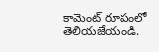కామెంట్ రూపంలో తెలియజేయండి.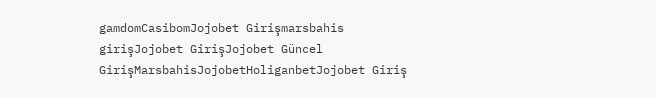gamdomCasibomJojobet Girişmarsbahis girişJojobet GirişJojobet Güncel GirişMarsbahisJojobetHoliganbetJojobet Giriş